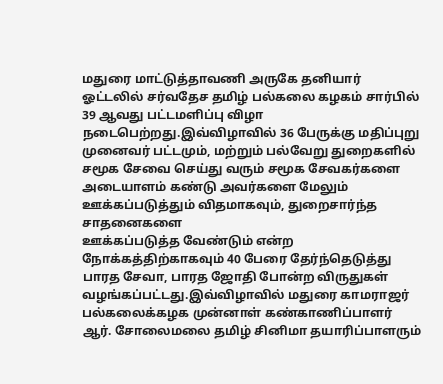மதுரை மாட்டுத்தாவணி அருகே தனியார் ஓட்டலில் சர்வதேச தமிழ் பல்கலை கழகம் சார்பில் 39 ஆவது பட்டமளிப்பு விழா நடைபெற்றது.இவ்விழாவில் 36 பேருக்கு மதிப்புறு முனைவர் பட்டமும், மற்றும் பல்வேறு துறைகளில் சமூக சேவை செய்து வரும் சமூக சேவகர்களை அடையாளம் கண்டு அவர்களை மேலும் ஊக்கப்படுத்தும் விதமாகவும், துறைசார்ந்த சாதனைகளை
ஊக்கப்படுத்த வேண்டும் என்ற நோக்கத்திற்காகவும் 40 பேரை தேர்ந்தெடுத்து பாரத சேவா, பாரத ஜோதி போன்ற விருதுகள் வழங்கப்பட்டது.இவ்விழாவில் மதுரை காமராஜர் பல்கலைக்கழக முன்னாள் கண்காணிப்பாளர் ஆர். சோலைமலை தமிழ் சினிமா தயாரிப்பாளரும்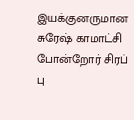இயக்குனருமான சுரேஷ் காமாட்சி போன்றோர் சிரப் பு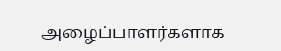அழைப்பாளர்களாக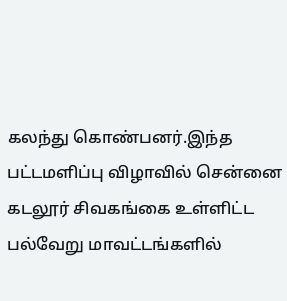கலந்து கொண்பனர்.இந்த பட்டமளிப்பு விழாவில் சென்னை கடலூர் சிவகங்கை உள்ளிட்ட பல்வேறு மாவட்டங்களில்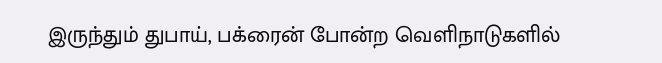இருந்தும் துபாய், பக்ரைன் போன்ற வெளிநாடுகளில்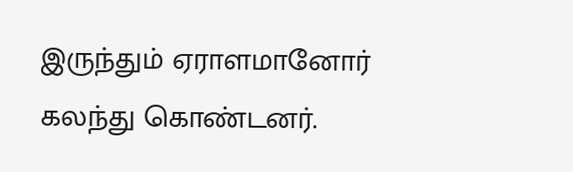இருந்தும் ஏராளமானோர் கலந்து கொண்டனர்.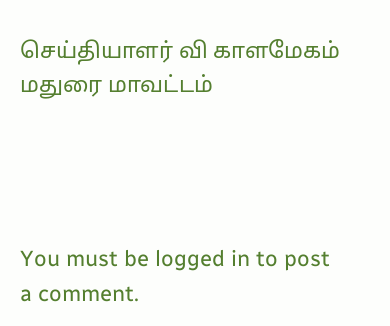செய்தியாளர் வி காளமேகம் மதுரை மாவட்டம்




You must be logged in to post a comment.